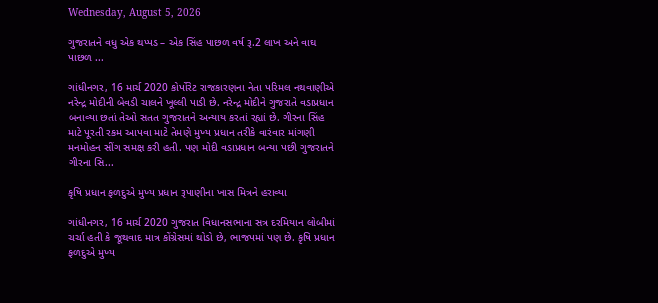Wednesday, August 5, 2026

ગુજરાતને વધુ એક થપ્પડ – એક સિંહ પાછળ વર્ષ રૂ.2 લાખ અને વાઘ પાછળ ...

ગાંધીનગર, 16 માર્ચ 2020 કોર્પોરેટ રાજકારણના નેતા પરિમલ નથવાણીએ નરેન્દ્ર મોદીની બેવડી ચાલને ખૂલ્લી પાડી છે. નરેન્દ્ર મોદીને ગુજરાતે વડાપ્રધાન બનાવ્યા છતાં તેઓ સતત ગુજરાતને અન્યાય કરતાં રહ્યાં છે. ગીરના સિંહ માટે પૂરતી રકમ આપવા માટે તેમણે મુખ્ય પ્રધાન તરીકે વારંવાર માંગણી મનમોહન સીંગ સમક્ષ કરી હતી. પણ મોદી વડાપ્રધાન બન્યા પછી ગુજરાતને ગીરના સિ...

કૃષિ પ્રધાન ફળદુએ મુખ્ય પ્રધાન રૂપાણીના ખાસ મિત્રને હરાવ્યા

ગાંધીનગર, 16 માર્ચ 2020 ગુજરાત વિધાનસભાના સત્ર દરમિયાન લોબીમાં ચર્ચા હતી કે જૂથવાદ માત્ર કોંગ્રેસમાં થોડો છે, ભાજપમાં પણ છે. કૃષિ પ્રધાન ફળદુએ મુખ્ય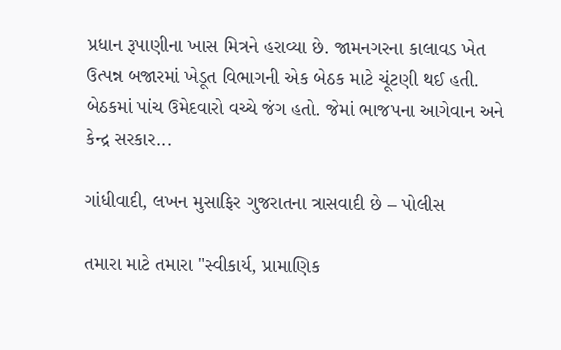પ્રધાન રૂપાણીના ખાસ મિત્રને હરાવ્યા છે. જામનગરના કાલાવડ ખેત ઉત્પન્ન બજારમાં ખેડૂત વિભાગની એક બેઠક માટે ચૂંટણી થઈ હતી. બેઠકમાં પાંચ ઉમેદવારો વચ્ચે જંગ હતો. જેમાં ભાજપના આગેવાન અને કેન્દ્ર સરકાર...

ગાંધીવાદી, લખન મુસાફિર ગુજરાતના ત્રાસવાદી છે – પોલીસ

તમારા માટે તમારા "સ્વીકાર્ય, પ્રામાણિક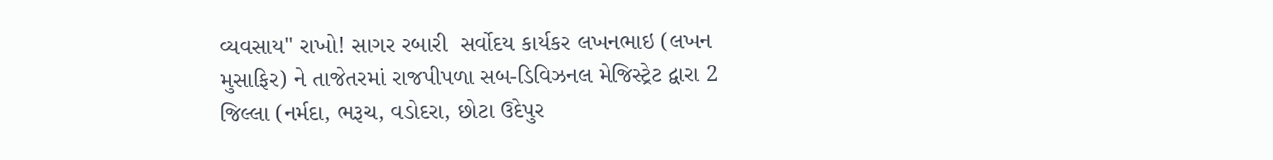વ્યવસાય" રાખો! સાગર રબારી  સર્વોદય કાર્યકર લખનભાઇ (લખન મુસાફિર) ને તાજેતરમાં રાજપીપળા સબ-ડિવિઝનલ મેજિસ્ટ્રેટ દ્વારા 2 જિલ્લા (નર્મદા, ભરૂચ, વડોદરા, છોટા ઉદેપુર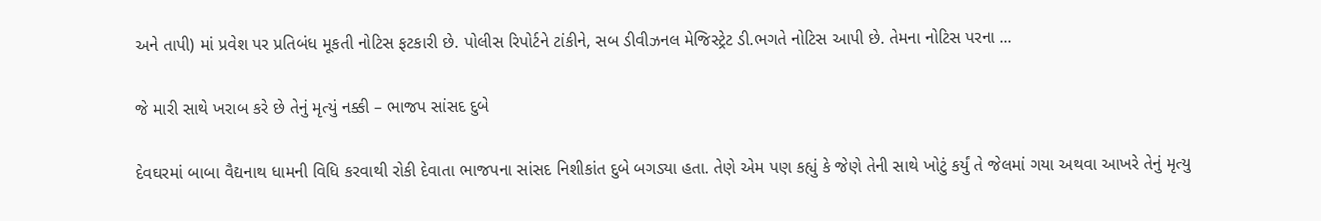અને તાપી) માં પ્રવેશ પર પ્રતિબંધ મૂકતી નોટિસ ફટકારી છે. પોલીસ રિપોર્ટને ટાંકીને, સબ ડીવીઝનલ મેજિસ્ટ્રેટ ડી.ભગતે નોટિસ આપી છે. તેમના નોટિસ પરના ...

જે મારી સાથે ખરાબ કરે છે તેનું મૃત્યું નક્કી – ભાજપ સાંસદ દુબે

દેવઘરમાં બાબા વૈદ્યનાથ ધામની વિધિ કરવાથી રોકી દેવાતા ભાજપના સાંસદ નિશીકાંત દુબે બગડ્યા હતા. તેણે એમ પણ કહ્યું કે જેણે તેની સાથે ખોટું કર્યું તે જેલમાં ગયા અથવા આખરે તેનું મૃત્યુ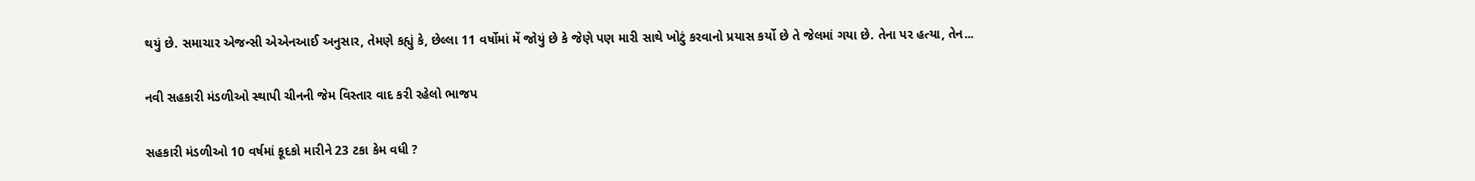થયું છે. સમાચાર એજન્સી એએનઆઈ અનુસાર, તેમણે કહ્યું કે, છેલ્લા 11 વર્ષોમાં મેં જોયું છે કે જેણે પણ મારી સાથે ખોટું કરવાનો પ્રયાસ કર્યો છે તે જેલમાં ગયા છે. તેના પર હત્યા, તેન...

નવી સહકારી મંડળીઓ સ્થાપી ચીનની જેમ વિસ્તાર વાદ કરી રહેલો ભાજપ

સહકારી મંડળીઓ 10 વર્ષમાં કૂદકો મારીને 23 ટકા કેમ વધી ?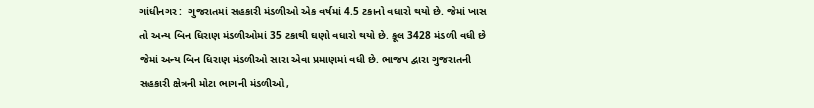ગાંધીનગર :  ગુજરાતમાં સહકારી મંડળીઓ એક વર્ષમાં 4.5 ટકાનો વધારો થયો છે. જેમાં ખાસ તો અન્ય બિન ધિરાણ મંડળીઓમાં 35 ટકાથી ઘણો વધારો થયો છે. કૂલ 3428 મંડળી વધી છે જેમાં અન્ય બિન ધિરાણ મંડળીઓ સારા એવા પ્રમાણમાં વધી છે. ભાજપ દ્વારા ગુજરાતની સહકારી ક્ષેત્રની મોટા ભાગની મંડળીઓ,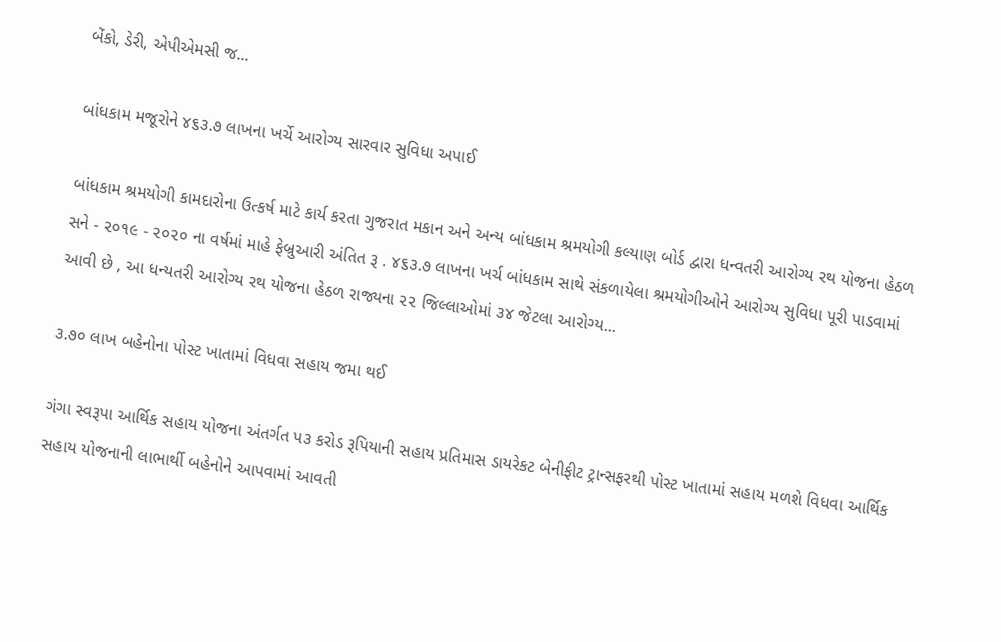બેંકો, ડેરી, એપીએમસી જ...

બાંધકામ મજૂરોને ૪૬૩.૭ લાખના ખર્ચે આરોગ્ય સારવાર સુવિધા અપાઈ

બાંધકામ શ્રમયોગી કામદારોના ઉત્કર્ષ માટે કાર્ય કરતા ગુજરાત મકાન અને અન્ય બાંધકામ શ્રમયોગી કલ્યાણ બોર્ડ દ્વારા ધન્વતરી આરોગ્ય રથ યોજના હેઠળ સને - ૨૦૧૯ - ૨૦૨૦ ના વર્ષમાં માહે ફેબ્રુઆરી અંતિત રૂ . ૪૬૩.૭ લાખના ખર્ચ બાંધકામ સાથે સંકળાયેલા શ્રમયોગીઓને આરોગ્ય સુવિધા પૂરી પાડવામાં આવી છે , આ ધન્યતરી આરોગ્ય રથ યોજના હેઠળ રાજ્યના ૨૨ જિલ્લાઓમાં ૩૪ જેટલા આરોગ્ય...

૩.૭૦ લાખ બહેનોના પોસ્ટ ખાતામાં વિધવા સહાય જમા થઈ

ગંગા સ્વરૂપા આર્થિક સહાય યોજના અંતર્ગત પ૩ કરોડ રૂપિયાની સહાય પ્રતિમાસ ડાયરેકટ બેનીફીટ ટ્રાન્સફરથી પોસ્ટ ખાતામાં સહાય મળશે વિધવા આર્થિક સહાય યોજનાની લાભાર્થી બહેનોને આપવામાં આવતી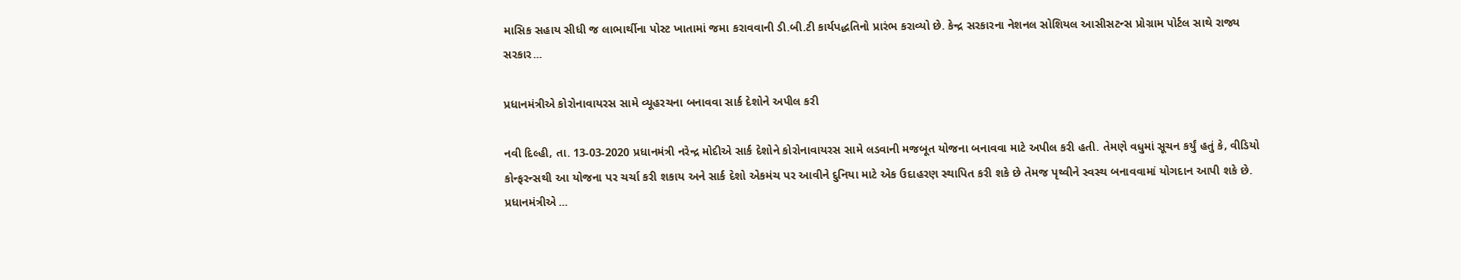માસિક સહાય સીધી જ લાભાર્થીના પોસ્ટ ખાતામાં જમા કરાવવાની ડી.બી.ટી કાર્યપદ્ધતિનો પ્રારંભ કરાવ્યો છે. કેન્દ્ર સરકારના નેશનલ સોશિયલ આસીસટન્સ પ્રોગ્રામ પોર્ટલ સાથે રાજ્ય સરકાર...

પ્રધાનમંત્રીએ કોરોનાવાયરસ સામે વ્યૂહરચના બનાવવા સાર્ક દેશોને અપીલ કરી

નવી દિલ્હી, તા. 13-03-2020 પ્રધાનમંત્રી નરેન્દ્ર મોદીએ સાર્ક દેશોને કોરોનાવાયરસ સામે લડવાની મજબૂત યોજના બનાવવા માટે અપીલ કરી હતી. તેમણે વધુમાં સૂચન કર્યું હતું કે, વીડિયો કોન્ફરન્સથી આ યોજના પર ચર્ચા કરી શકાય અને સાર્ક દેશો એકમંચ પર આવીને દુનિયા માટે એક ઉદાહરણ સ્થાપિત કરી શકે છે તેમજ પૃથ્વીને સ્વસ્થ બનાવવામાં યોગદાન આપી શકે છે. પ્રધાનમંત્રીએ ...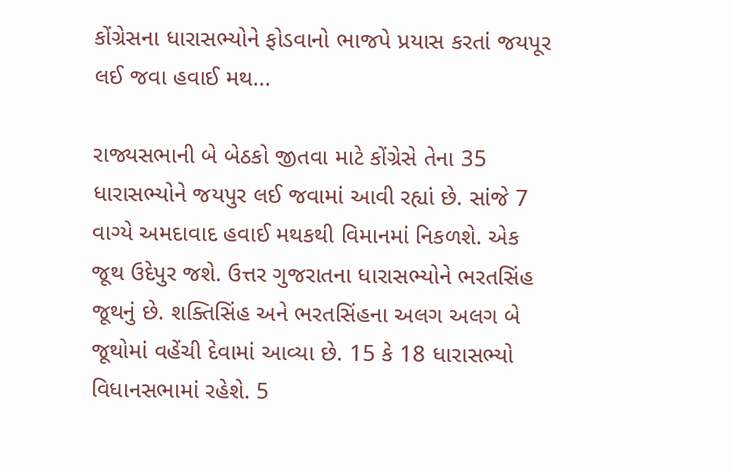કોંગ્રેસના ધારાસભ્યોને ફોડવાનો ભાજપે પ્રયાસ કરતાં જયપૂર લઈ જવા હવાઈ મથ...

રાજ્યસભાની બે બેઠકો જીતવા માટે કોંગ્રેસે તેના 35 ધારાસભ્યોને જયપુર લઈ જવામાં આવી રહ્યાં છે. સાંજે 7 વાગ્યે અમદાવાદ હવાઈ મથકથી વિમાનમાં નિકળશે. એક જૂથ ઉદેપુર જશે. ઉત્તર ગુજરાતના ધારાસભ્યોને ભરતસિંહ જૂથનું છે. શક્તિસિંહ અને ભરતસિંહના અલગ અલગ બે જૂથોમાં વહેંચી દેવામાં આવ્યા છે. 15 કે 18 ધારાસભ્યો વિધાનસભામાં રહેશે. 5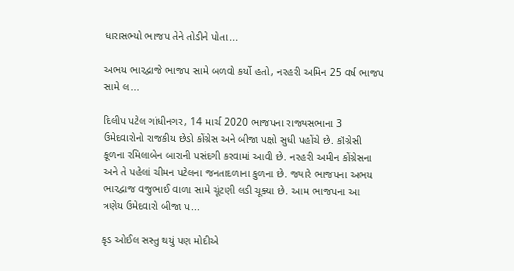ધારાસભ્યો ભાજપ તેને તોડીને પોતા...

અભય ભારદ્વાજે ભાજપ સામે બળવો કર્યો હતો, નરહરી અમિન 25 વર્ષ ભાજપ સામે લ...

દિલીપ પટેલ ગાંધીનગર, 14 માર્ચ 2020 ભાજપના રાજ્યસભાના 3 ઉમેદવારોનો રાજકીય છેડો કોંગ્રેસ અને બીજા પક્ષો સુધી પહોંચે છે. કૉંગ્રેસી કૂળના રમિલાબેન બારાની પસંદગી કરવામાં આવી છે. નરહરી અમીન કોંગ્રેસના અને તે પહેલાં ચીમન પટેલના જનતાદળાના કુળના છે. જ્યારે ભાજપના અભય ભારદ્વાજ વજુભાઈ વાળા સામે ચૂંટણી લડી ચૂક્યા છે. આમ ભાજપના આ ત્રણેય ઉમેદવારો બીજા પ...

કૃડ ઓઈલ સસ્તુ થયું પણ મોદીએ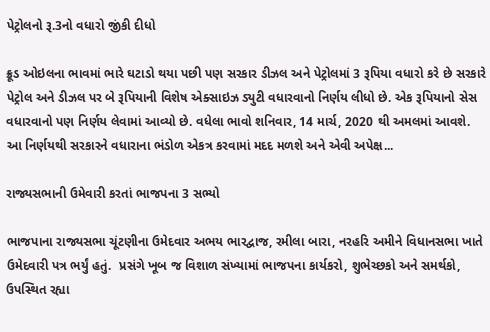પેટ્રોલનો રૂ.3નો વધારો જીંકી દીધો

ક્રૂડ ઓઇલના ભાવમાં ભારે ઘટાડો થયા પછી પણ સરકાર ડીઝલ અને પેટ્રોલમાં 3 રૂપિયા વધારો કરે છે સરકારે પેટ્રોલ અને ડીઝલ પર બે રૂપિયાની વિશેષ એક્સાઇઝ ડ્યુટી વધારવાનો નિર્ણય લીધો છે. એક રૂપિયાનો સેસ વધારવાનો પણ નિર્ણય લેવામાં આવ્યો છે. વધેલા ભાવો શનિવાર, 14 માર્ચ, 2020 થી અમલમાં આવશે. આ નિર્ણયથી સરકારને વધારાના ભંડોળ એકત્ર કરવામાં મદદ મળશે અને એવી અપેક્ષ...

રાજ્યસભાની ઉમેવારી કરતાં ભાજપના 3 સભ્યો

ભાજપાના રાજ્યસભા ચૂંટણીના ઉમેદવાર અભય ભારદ્વાજ, રમીલા બારા, નરહરિ અમીને વિધાનસભા ખાતે ઉમેદવારી પત્ર ભર્યું હતું.  પ્રસંગે ખૂબ જ વિશાળ સંખ્યામાં ભાજપના કાર્યકરો, શુભેચ્છકો અને સમર્થકો, ઉપસ્થિત રહ્યા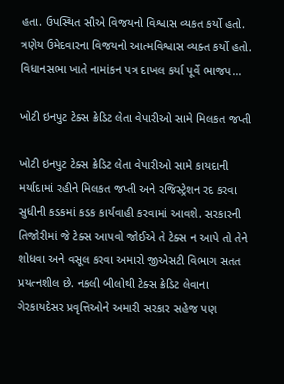હતા. ઉપસ્થિત સૌએ વિજયનો વિશ્વાસ વ્યકત કર્યો હતો. ત્રણેય ઉમેદવારના વિજયનો આત્મવિશ્વાસ વ્યક્ત કર્યો હતો. વિધાનસભા ખાતે નામાંકન પત્ર દાખલ કર્યા પૂર્વે ભાજપ...

ખોટી ઇનપુટ ટેક્સ ક્રેડિટ લેતા વેપારીઓ સામે મિલકત જપ્તી

ખોટી ઇનપુટ ટેક્સ ક્રેડિટ લેતા વેપારીઓ સામે કાયદાની મર્યાદામાં રહીને મિલકત જપ્તી અને રજિસ્ટ્રેશન રદ કરવા સુધીની કડકમાં કડક કાર્યવાહી કરવામાં આવશે. સરકારની તિજોરીમાં જે ટેક્સ આપવો જોઈએ તે ટેક્સ ન આપે તો તેને શોધવા અને વસૂલ કરવા અમારો જીએસટી વિભાગ સતત પ્રયત્નશીલ છે. નકલી બીલોથી ટેક્સ ક્રેડિટ લેવાના ગેરકાયદેસર પ્રવૃત્તિઓને અમારી સરકાર સહેજ પણ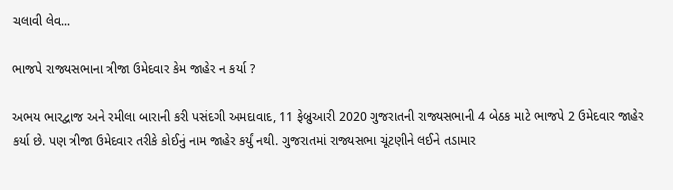ચલાવી લેવ...

ભાજપે રાજ્યસભાના ત્રીજા ઉમેદવાર કેમ જાહેર ન કર્યા ?

અભય ભારદ્વાજ અને રમીલા બારાની કરી પસંદગી અમદાવાદ, 11 ફેબ્રુઆરી 2020 ગુજરાતની રાજ્યસભાની 4 બેઠક માટે ભાજપે 2 ઉમેદવાર જાહેર કર્યા છે. પણ ત્રીજા ઉમેદવાર તરીકે કોઈનું નામ જાહેર કર્યું નથી. ગુજરાતમાં રાજ્યસભા ચૂંટણીને લઈને તડામાર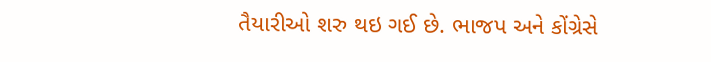તૈયારીઓ શરુ થઇ ગઈ છે. ભાજપ અને કોંગ્રેસે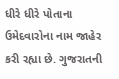ધીરે ધીરે પોતાના ઉમેદવારોના નામ જાહેર કરી રહ્યા છે. ગુજરાતની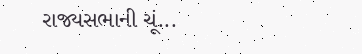રાજ્યસભાની ચૂં...